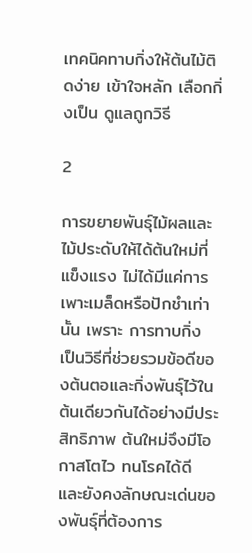เทคนิคทาบกิ่งให้ต้นไม้ติดง่าย เข้าใจหลัก เลือกกิ่งเป็น ดูแลถูกวิธี

2

การขยายพันธุ์ไม้ผลและไม้ประดับให้ได้ต้นใหม่ที่แข็งแรง ไม่ได้มีแค่การเพาะเมล็ดหรือปักชำเท่านั้น เพราะ การทาบกิ่ง เป็นวิธีที่ช่วยรวมข้อดีของต้นตอและกิ่งพันธุ์ไว้ในต้นเดียวกันได้อย่างมีประสิทธิภาพ ต้นใหม่จึงมีโอกาสโตไว ทนโรคได้ดี และยังคงลักษณะเด่นของพันธุ์ที่ต้องการ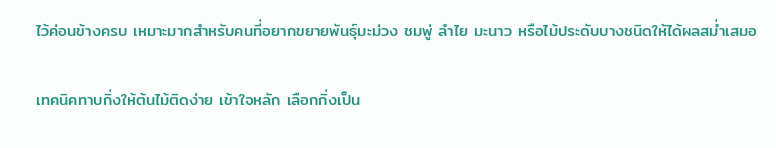ไว้ค่อนข้างครบ เหมาะมากสำหรับคนที่อยากขยายพันธุ์มะม่วง ชมพู่ ลำไย มะนาว หรือไม้ประดับบางชนิดให้ได้ผลสม่ำเสมอ

เทคนิคทาบกิ่งให้ต้นไม้ติดง่าย เข้าใจหลัก เลือกกิ่งเป็น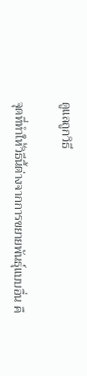ดูแลถูกวิธี

จุดที่ทำให้วิธีนี้ต่างจากการขยายพันธุ์แบบอื่น คื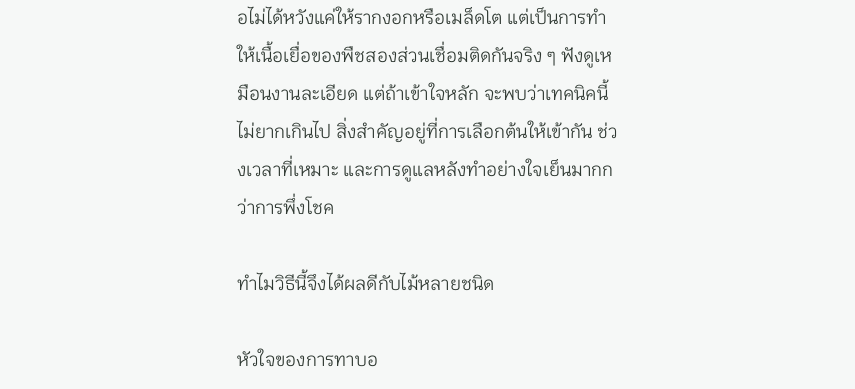อไม่ได้หวังแค่ให้รากงอกหรือเมล็ดโต แต่เป็นการทำให้เนื้อเยื่อของพืชสองส่วนเชื่อมติดกันจริง ๆ ฟังดูเหมือนงานละเอียด แต่ถ้าเข้าใจหลัก จะพบว่าเทคนิคนี้ไม่ยากเกินไป สิ่งสำคัญอยู่ที่การเลือกต้นให้เข้ากัน ช่วงเวลาที่เหมาะ และการดูแลหลังทำอย่างใจเย็นมากกว่าการพึ่งโชค

ทำไมวิธีนี้จึงได้ผลดีกับไม้หลายชนิด

หัวใจของการทาบอ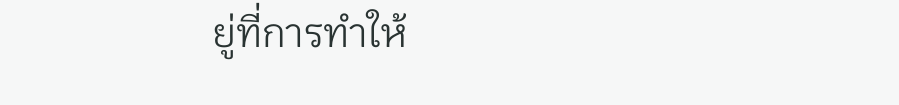ยู่ที่การทำให้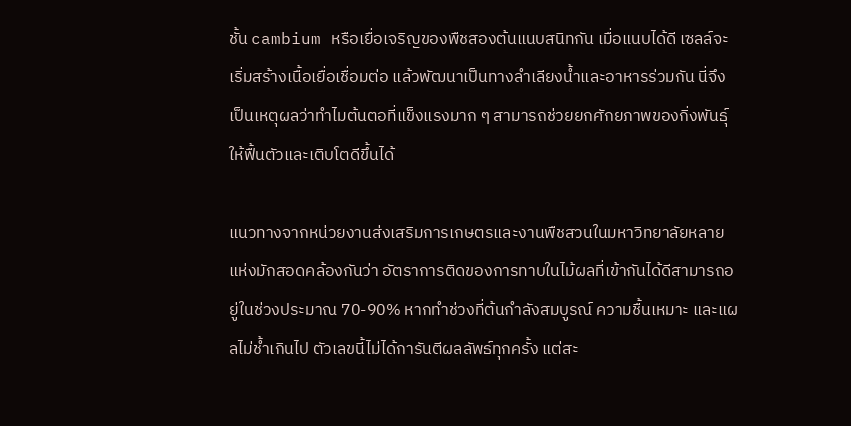ชั้น cambium หรือเยื่อเจริญของพืชสองต้นแนบสนิทกัน เมื่อแนบได้ดี เซลล์จะเริ่มสร้างเนื้อเยื่อเชื่อมต่อ แล้วพัฒนาเป็นทางลำเลียงน้ำและอาหารร่วมกัน นี่จึงเป็นเหตุผลว่าทำไมต้นตอที่แข็งแรงมาก ๆ สามารถช่วยยกศักยภาพของกิ่งพันธุ์ให้ฟื้นตัวและเติบโตดีขึ้นได้

แนวทางจากหน่วยงานส่งเสริมการเกษตรและงานพืชสวนในมหาวิทยาลัยหลายแห่งมักสอดคล้องกันว่า อัตราการติดของการทาบในไม้ผลที่เข้ากันได้ดีสามารถอยู่ในช่วงประมาณ 70-90% หากทำช่วงที่ต้นกำลังสมบูรณ์ ความชื้นเหมาะ และแผลไม่ช้ำเกินไป ตัวเลขนี้ไม่ได้การันตีผลลัพธ์ทุกครั้ง แต่สะ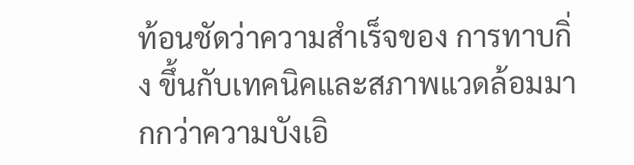ท้อนชัดว่าความสำเร็จของ การทาบกิ่ง ขึ้นกับเทคนิคและสภาพแวดล้อมมากกว่าความบังเอิ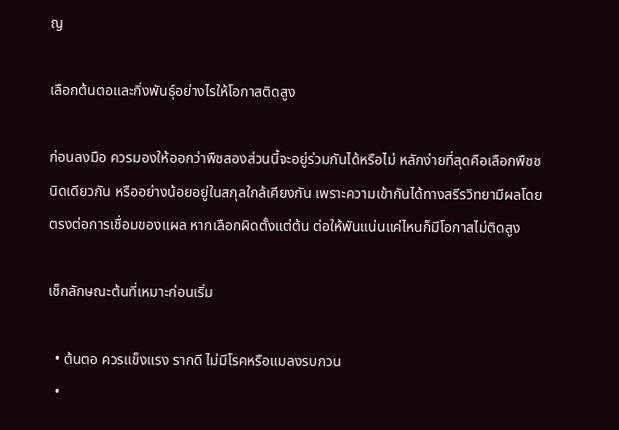ญ

เลือกต้นตอและกิ่งพันธุ์อย่างไรให้โอกาสติดสูง

ก่อนลงมือ ควรมองให้ออกว่าพืชสองส่วนนี้จะอยู่ร่วมกันได้หรือไม่ หลักง่ายที่สุดคือเลือกพืชชนิดเดียวกัน หรืออย่างน้อยอยู่ในสกุลใกล้เคียงกัน เพราะความเข้ากันได้ทางสรีรวิทยามีผลโดยตรงต่อการเชื่อมของแผล หากเลือกผิดตั้งแต่ต้น ต่อให้พันแน่นแค่ไหนก็มีโอกาสไม่ติดสูง

เช็กลักษณะต้นที่เหมาะก่อนเริ่ม

  • ต้นตอ ควรแข็งแรง รากดี ไม่มีโรคหรือแมลงรบกวน
  •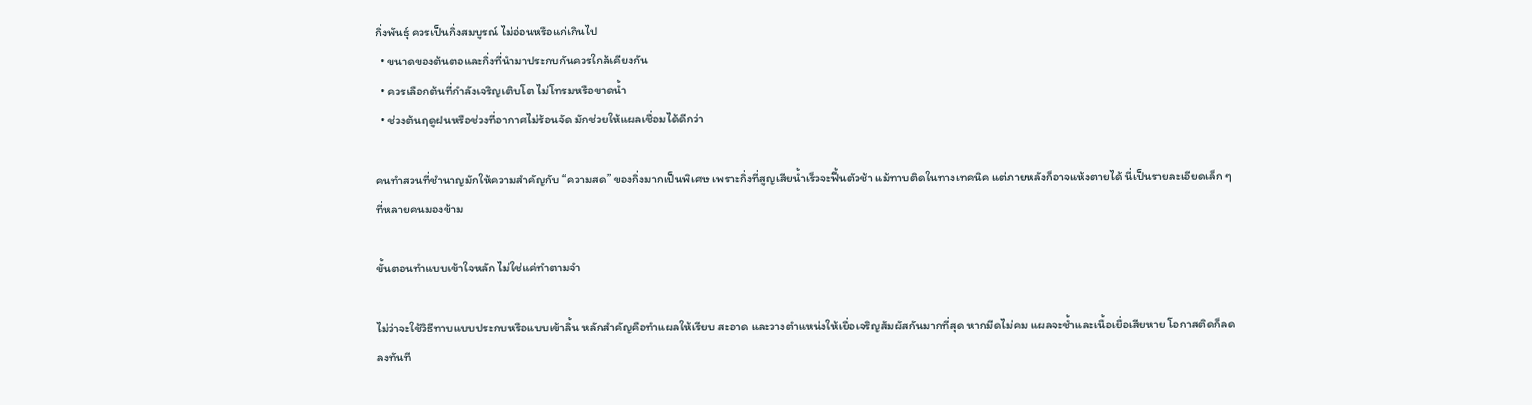กิ่งพันธุ์ ควรเป็นกิ่งสมบูรณ์ ไม่อ่อนหรือแก่เกินไป
  • ขนาดของต้นตอและกิ่งที่นำมาประกบกันควรใกล้เคียงกัน
  • ควรเลือกต้นที่กำลังเจริญเติบโต ไม่โทรมหรือขาดน้ำ
  • ช่วงต้นฤดูฝนหรือช่วงที่อากาศไม่ร้อนจัด มักช่วยให้แผลเชื่อมได้ดีกว่า

คนทำสวนที่ชำนาญมักให้ความสำคัญกับ “ความสด” ของกิ่งมากเป็นพิเศษ เพราะกิ่งที่สูญเสียน้ำเร็วจะฟื้นตัวช้า แม้ทาบติดในทางเทคนิค แต่ภายหลังก็อาจแห้งตายได้ นี่เป็นรายละเอียดเล็ก ๆ ที่หลายคนมองข้าม

ขั้นตอนทำแบบเข้าใจหลัก ไม่ใช่แค่ทำตามจำ

ไม่ว่าจะใช้วิธีทาบแบบประกบหรือแบบเข้าลิ้น หลักสำคัญคือทำแผลให้เรียบ สะอาด และวางตำแหน่งให้เยื่อเจริญสัมผัสกันมากที่สุด หากมีดไม่คม แผลจะช้ำและเนื้อเยื่อเสียหาย โอกาสติดก็ลดลงทันที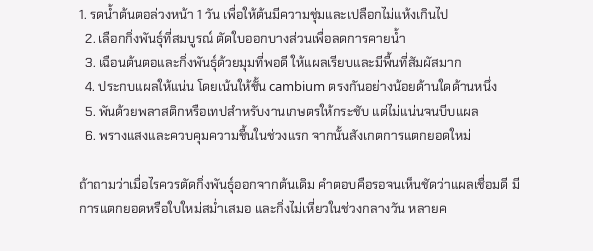1. รดน้ำต้นตอล่วงหน้า 1 วัน เพื่อให้ต้นมีความชุ่มและเปลือกไม่แห้งเกินไป
  2. เลือกกิ่งพันธุ์ที่สมบูรณ์ ตัดใบออกบางส่วนเพื่อลดการคายน้ำ
  3. เฉือนต้นตอและกิ่งพันธุ์ด้วยมุมที่พอดี ให้แผลเรียบและมีพื้นที่สัมผัสมาก
  4. ประกบแผลให้แน่น โดยเน้นให้ชั้น cambium ตรงกันอย่างน้อยด้านใดด้านหนึ่ง
  5. พันด้วยพลาสติกหรือเทปสำหรับงานเกษตรให้กระชับ แต่ไม่แน่นจนบีบแผล
  6. พรางแสงและควบคุมความชื้นในช่วงแรก จากนั้นสังเกตการแตกยอดใหม่

ถ้าถามว่าเมื่อไรควรตัดกิ่งพันธุ์ออกจากต้นเดิม คำตอบคือรอจนเห็นชัดว่าแผลเชื่อมดี มีการแตกยอดหรือใบใหม่สม่ำเสมอ และกิ่งไม่เหี่ยวในช่วงกลางวัน หลายค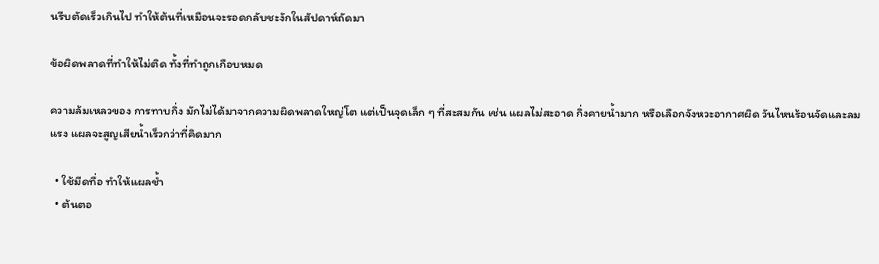นรีบตัดเร็วเกินไป ทำให้ต้นที่เหมือนจะรอดกลับชะงักในสัปดาห์ถัดมา

ข้อผิดพลาดที่ทำให้ไม่ติด ทั้งที่ทำถูกเกือบหมด

ความล้มเหลวของ การทาบกิ่ง มักไม่ได้มาจากความผิดพลาดใหญ่โต แต่เป็นจุดเล็ก ๆ ที่สะสมกัน เช่น แผลไม่สะอาด กิ่งคายน้ำมาก หรือเลือกจังหวะอากาศผิด วันไหนร้อนจัดและลมแรง แผลจะสูญเสียน้ำเร็วกว่าที่คิดมาก

  • ใช้มีดทื่อ ทำให้แผลช้ำ
  • ต้นตอ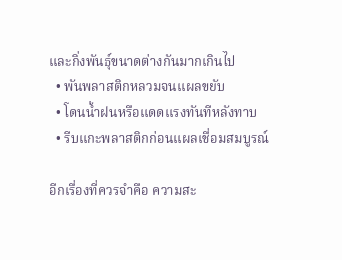และกิ่งพันธุ์ขนาดต่างกันมากเกินไป
  • พันพลาสติกหลวมจนแผลขยับ
  • โดนน้ำฝนหรือแดดแรงทันทีหลังทาบ
  • รีบแกะพลาสติกก่อนแผลเชื่อมสมบูรณ์

อีกเรื่องที่ควรจำคือ ความสะ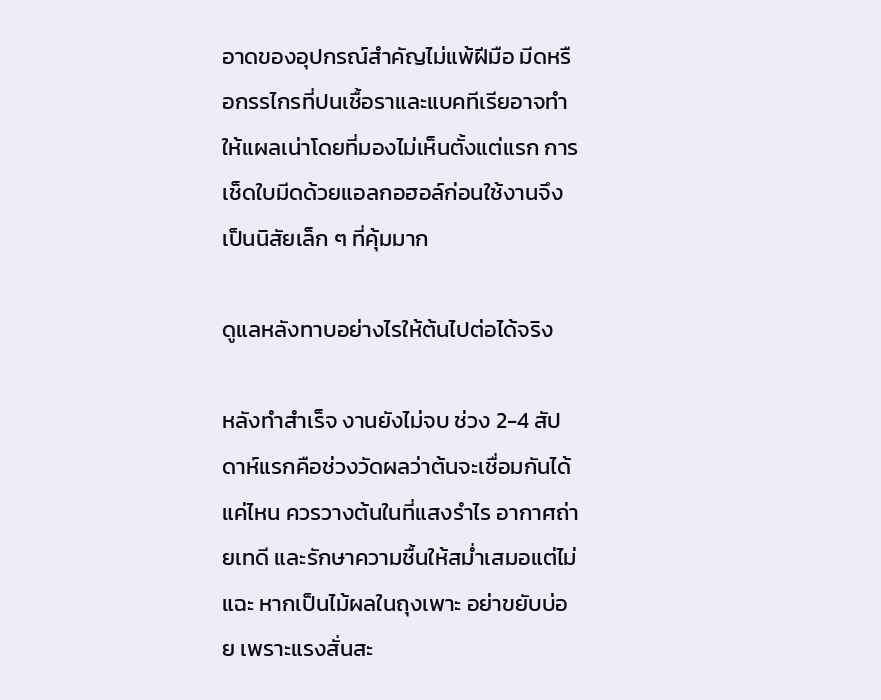อาดของอุปกรณ์สำคัญไม่แพ้ฝีมือ มีดหรือกรรไกรที่ปนเชื้อราและแบคทีเรียอาจทำให้แผลเน่าโดยที่มองไม่เห็นตั้งแต่แรก การเช็ดใบมีดด้วยแอลกอฮอล์ก่อนใช้งานจึงเป็นนิสัยเล็ก ๆ ที่คุ้มมาก

ดูแลหลังทาบอย่างไรให้ต้นไปต่อได้จริง

หลังทำสำเร็จ งานยังไม่จบ ช่วง 2-4 สัปดาห์แรกคือช่วงวัดผลว่าต้นจะเชื่อมกันได้แค่ไหน ควรวางต้นในที่แสงรำไร อากาศถ่ายเทดี และรักษาความชื้นให้สม่ำเสมอแต่ไม่แฉะ หากเป็นไม้ผลในถุงเพาะ อย่าขยับบ่อย เพราะแรงสั่นสะ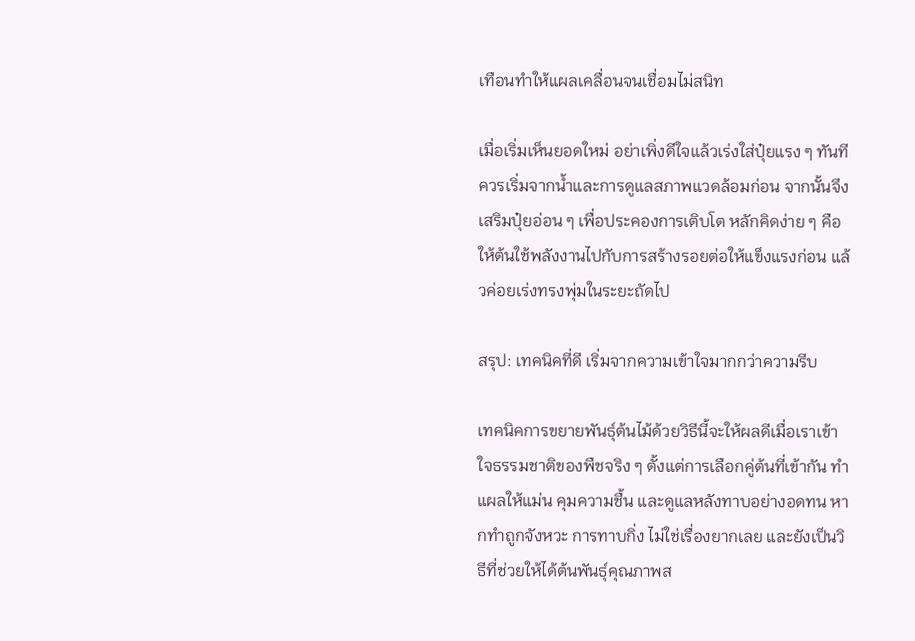เทือนทำให้แผลเคลื่อนจนเชื่อมไม่สนิท

เมื่อเริ่มเห็นยอดใหม่ อย่าเพิ่งดีใจแล้วเร่งใส่ปุ๋ยแรง ๆ ทันที ควรเริ่มจากน้ำและการดูแลสภาพแวดล้อมก่อน จากนั้นจึงเสริมปุ๋ยอ่อน ๆ เพื่อประคองการเติบโต หลักคิดง่าย ๆ คือให้ต้นใช้พลังงานไปกับการสร้างรอยต่อให้แข็งแรงก่อน แล้วค่อยเร่งทรงพุ่มในระยะถัดไป

สรุป: เทคนิคที่ดี เริ่มจากความเข้าใจมากกว่าความรีบ

เทคนิคการขยายพันธุ์ต้นไม้ด้วยวิธีนี้จะให้ผลดีเมื่อเราเข้าใจธรรมชาติของพืชจริง ๆ ตั้งแต่การเลือกคู่ต้นที่เข้ากัน ทำแผลให้แม่น คุมความชื้น และดูแลหลังทาบอย่างอดทน หากทำถูกจังหวะ การทาบกิ่ง ไม่ใช่เรื่องยากเลย และยังเป็นวิธีที่ช่วยให้ได้ต้นพันธุ์คุณภาพส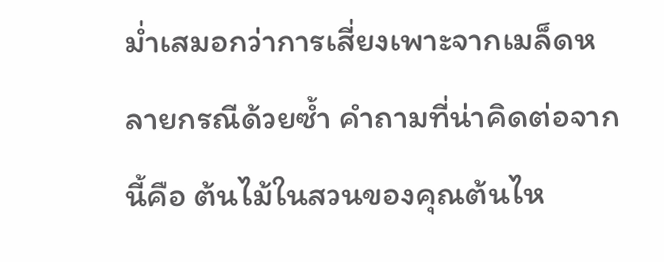ม่ำเสมอกว่าการเสี่ยงเพาะจากเมล็ดหลายกรณีด้วยซ้ำ คำถามที่น่าคิดต่อจากนี้คือ ต้นไม้ในสวนของคุณต้นไห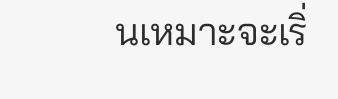นเหมาะจะเริ่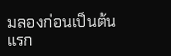มลองก่อนเป็นต้นแรก